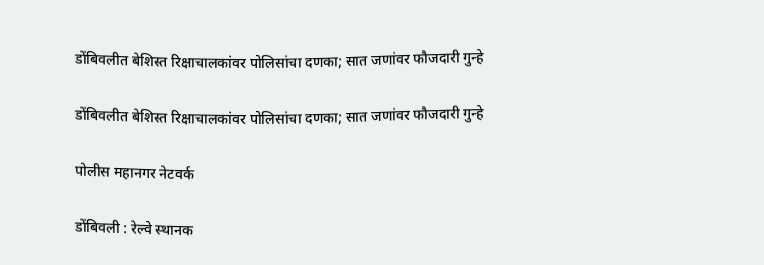डोंबिवलीत बेशिस्त रिक्षाचालकांवर पोलिसांचा दणका; सात जणांवर फौजदारी गुन्हे

डोंबिवलीत बेशिस्त रिक्षाचालकांवर पोलिसांचा दणका; सात जणांवर फौजदारी गुन्हे

पोलीस महानगर नेटवर्क

डोंबिवली : रेल्वे स्थानक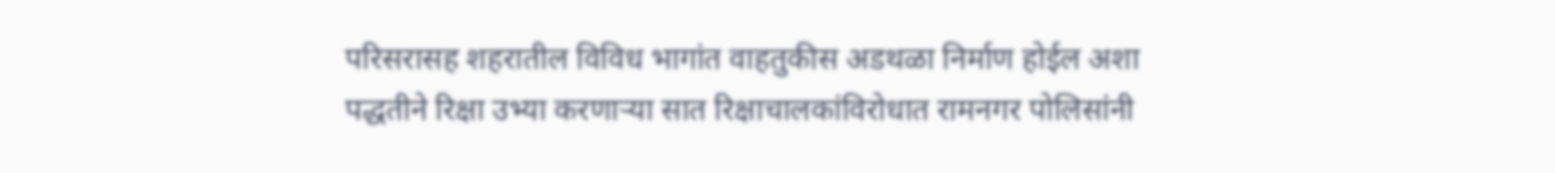परिसरासह शहरातील विविध भागांत वाहतुकीस अडथळा निर्माण होईल अशा पद्धतीने रिक्षा उभ्या करणाऱ्या सात रिक्षाचालकांविरोधात रामनगर पोलिसांनी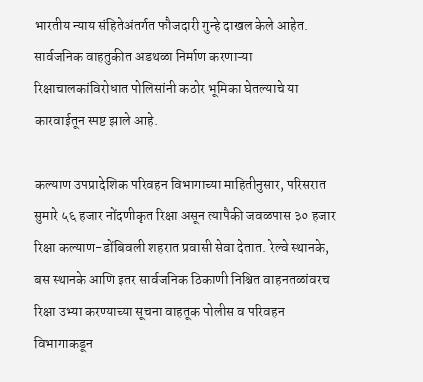भारतीय न्याय संहितेअंतर्गत फौजदारी गुन्हे दाखल केले आहेत. सार्वजनिक वाहतुकीत अडथळा निर्माण करणाऱ्या रिक्षाचालकांविरोधात पोलिसांनी कठोर भूमिका घेतल्याचे या कारवाईतून स्पष्ट झाले आहे.

कल्याण उपप्रादेशिक परिवहन विभागाच्या माहितीनुसार, परिसरात सुमारे ५६ हजार नोंदणीकृत रिक्षा असून त्यापैकी जवळपास ३० हजार रिक्षा कल्याण-डोंबिवली शहरात प्रवासी सेवा देतात. रेल्वे स्थानके, बस स्थानके आणि इतर सार्वजनिक ठिकाणी निश्चित वाहनतळांवरच रिक्षा उभ्या करण्याच्या सूचना वाहतूक पोलीस व परिवहन विभागाकडून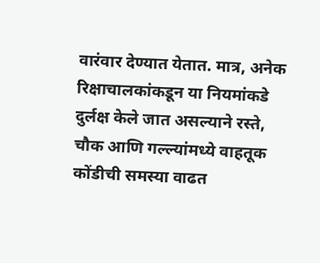वारंवार देण्यात येतात. मात्र, अनेक रिक्षाचालकांकडून या नियमांकडे दुर्लक्ष केले जात असल्याने रस्ते, चौक आणि गल्ल्यांमध्ये वाहतूक कोंडीची समस्या वाढत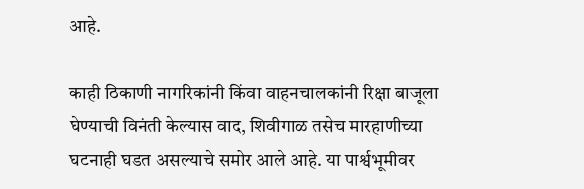आहे.

काही ठिकाणी नागरिकांनी किंवा वाहनचालकांनी रिक्षा बाजूला घेण्याची विनंती केल्यास वाद, शिवीगाळ तसेच मारहाणीच्या घटनाही घडत असल्याचे समोर आले आहे. या पार्श्वभूमीवर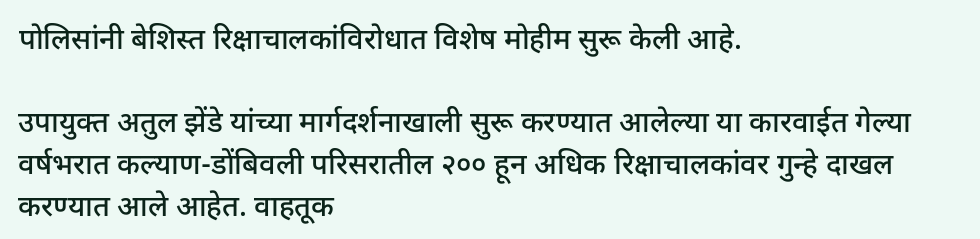पोलिसांनी बेशिस्त रिक्षाचालकांविरोधात विशेष मोहीम सुरू केली आहे.

उपायुक्त अतुल झेंडे यांच्या मार्गदर्शनाखाली सुरू करण्यात आलेल्या या कारवाईत गेल्या वर्षभरात कल्याण-डोंबिवली परिसरातील २०० हून अधिक रिक्षाचालकांवर गुन्हे दाखल करण्यात आले आहेत. वाहतूक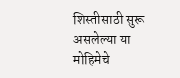शिस्तीसाठी सुरू असलेल्या या मोहिमेचे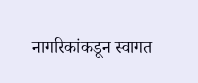नागरिकांकडून स्वागत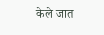केले जात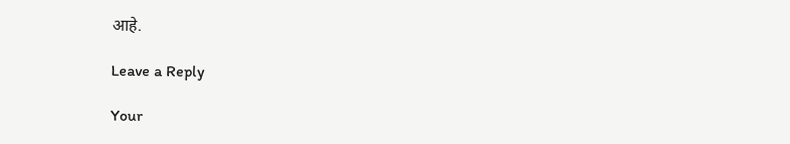आहे.

Leave a Reply

Your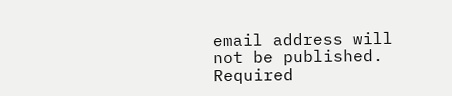email address will not be published. Required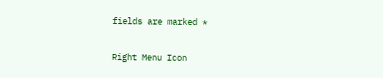fields are marked *

Right Menu Icon